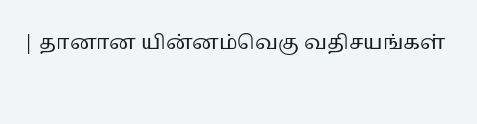| தானான யின்னம்வெகு வதிசயங்கள்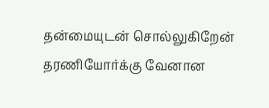தன்மையுடன் சொல்லுகிறேன் தரணியோர்க்கு வேனான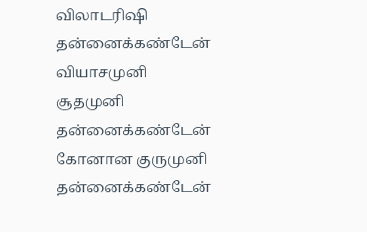விலாடரிஷி தன்னைக்கண்டேன் வியாசமுனி சூதமுனி தன்னைக்கண்டேன் கோனான குருமுனி தன்னைக்கண்டேன்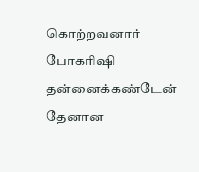கொற்றவனார் போகரிஷி தன்னைக்கண்டேன் தேனான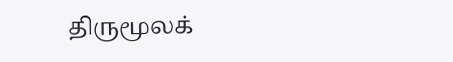திருமூலக்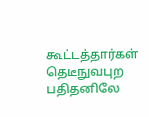கூட்டத்தார்கள் தெடீநுவபுற பதிதனிலே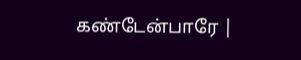கண்டேன்பாரே |